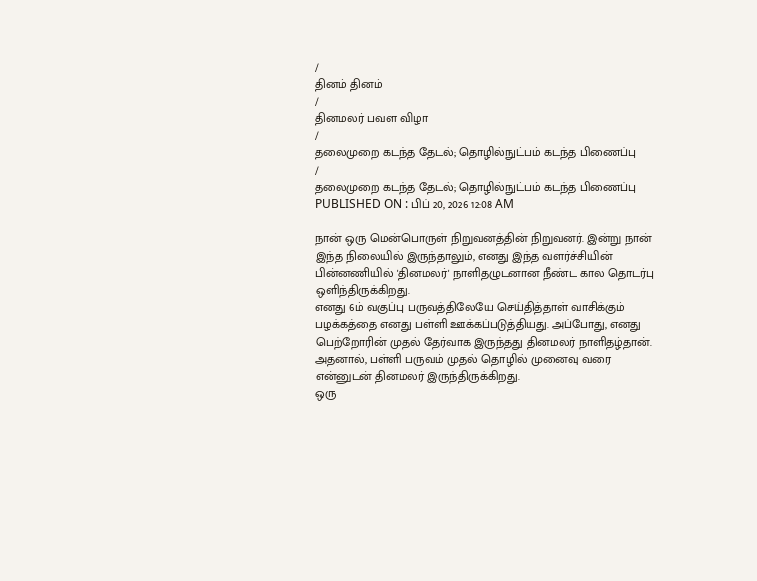/
தினம் தினம்
/
தினமலர் பவள விழா
/
தலைமுறை கடந்த தேடல்; தொழில்நுட்பம் கடந்த பிணைப்பு
/
தலைமுறை கடந்த தேடல்; தொழில்நுட்பம் கடந்த பிணைப்பு
PUBLISHED ON : பிப் 20, 2026 12:08 AM

நான் ஒரு மென்பொருள் நிறுவனத்தின் நிறுவனர். இன்று நான் இந்த நிலையில் இருந்தாலும், எனது இந்த வளர்ச்சியின் பின்னணியில் 'தினமலர்' நாளிதழுடனான நீண்ட கால தொடர்பு ஒளிந்திருக்கிறது.
எனது 6ம் வகுப்பு பருவத்திலேயே செய்தித்தாள் வாசிக்கும் பழக்கத்தை எனது பள்ளி ஊக்கப்படுத்தியது. அப்போது, எனது பெற்றோரின் முதல் தேர்வாக இருந்தது தினமலர் நாளிதழ்தான். அதனால், பள்ளி பருவம் முதல் தொழில் முனைவு வரை என்னுடன் தினமலர் இருந்திருக்கிறது.
ஒரு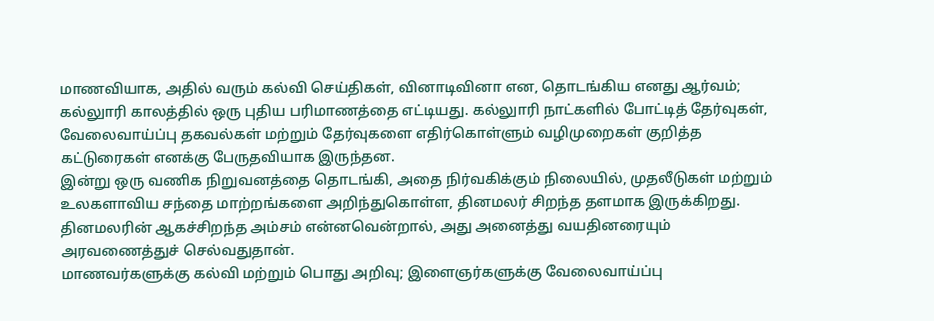மாணவியாக, அதில் வரும் கல்வி செய்திகள், வினாடிவினா என, தொடங்கிய எனது ஆர்வம்; கல்லுாரி காலத்தில் ஒரு புதிய பரிமாணத்தை எட்டியது. கல்லுாரி நாட்களில் போட்டித் தேர்வுகள், வேலைவாய்ப்பு தகவல்கள் மற்றும் தேர்வுகளை எதிர்கொள்ளும் வழிமுறைகள் குறித்த கட்டுரைகள் எனக்கு பேருதவியாக இருந்தன.
இன்று ஒரு வணிக நிறுவனத்தை தொடங்கி, அதை நிர்வகிக்கும் நிலையில், முதலீடுகள் மற்றும் உலகளாவிய சந்தை மாற்றங்களை அறிந்துகொள்ள, தினமலர் சிறந்த தளமாக இருக்கிறது.
தினமலரின் ஆகச்சிறந்த அம்சம் என்னவென்றால், அது அனைத்து வயதினரையும் அரவணைத்துச் செல்வதுதான்.
மாணவர்களுக்கு கல்வி மற்றும் பொது அறிவு; இளைஞர்களுக்கு வேலைவாய்ப்பு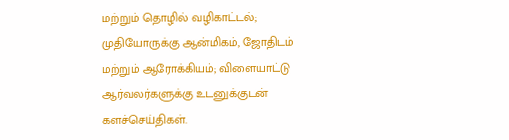மற்றும் தொழில் வழிகாட்டல்; முதியோருக்கு ஆன்மிகம், ஜோதிடம் மற்றும் ஆரோக்கியம்; விளையாட்டு ஆர்வலர்களுக்கு உடனுக்குடன் களச்செய்திகள்.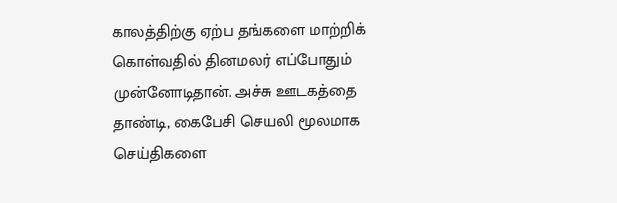காலத்திற்கு ஏற்ப தங்களை மாற்றிக் கொள்வதில் தினமலர் எப்போதும் முன்னோடிதான். அச்சு ஊடகத்தை தாண்டி, கைபேசி செயலி மூலமாக செய்திகளை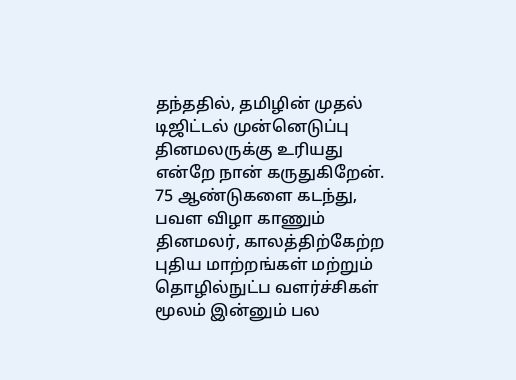தந்ததில், தமிழின் முதல் டிஜிட்டல் முன்னெடுப்பு தினமலருக்கு உரியது என்றே நான் கருதுகிறேன்.
75 ஆண்டுகளை கடந்து, பவள விழா காணும் தினமலர், காலத்திற்கேற்ற புதிய மாற்றங்கள் மற்றும் தொழில்நுட்ப வளர்ச்சிகள் மூலம் இன்னும் பல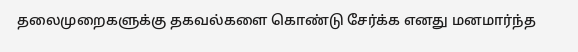தலைமுறைகளுக்கு தகவல்களை கொண்டு சேர்க்க எனது மனமார்ந்த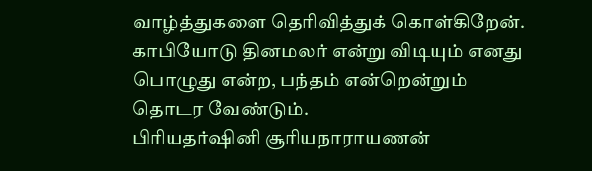வாழ்த்துகளை தெரிவித்துக் கொள்கிறேன்.
காபியோடு தினமலர் என்று விடியும் எனது பொழுது என்ற, பந்தம் என்றென்றும் தொடர வேண்டும்.
பிரியதர்ஷினி சூரியநாராயணன்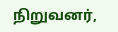நிறுவனர்,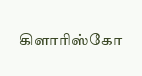கிளாரிஸ்கோ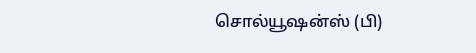சொல்யூஷன்ஸ் (பி)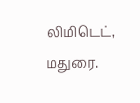லிமிடெட், மதுரை.